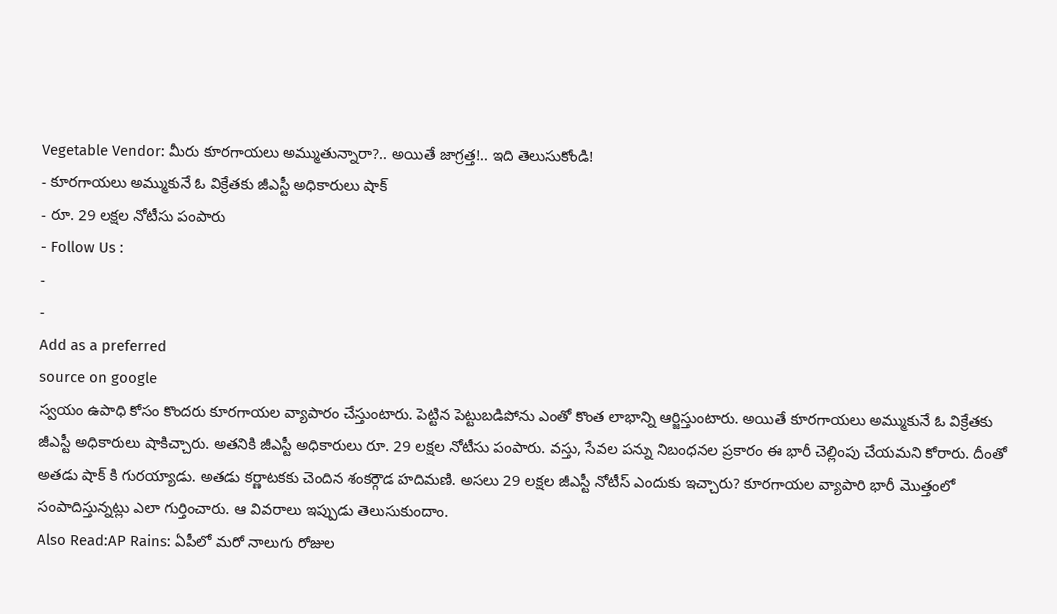Vegetable Vendor: మీరు కూరగాయలు అమ్ముతున్నారా?.. అయితే జాగ్రత్త!.. ఇది తెలుసుకోండి!
- కూరగాయలు అమ్ముకునే ఓ విక్రేతకు జీఎస్టీ అధికారులు షాక్
- రూ. 29 లక్షల నోటీసు పంపారు
- Follow Us :
-
-
Add as a preferred
source on google
స్వయం ఉపాధి కోసం కొందరు కూరగాయల వ్యాపారం చేస్తుంటారు. పెట్టిన పెట్టుబడిపోను ఎంతో కొంత లాభాన్ని ఆర్జిస్తుంటారు. అయితే కూరగాయలు అమ్ముకునే ఓ విక్రేతకు జీఎస్టీ అధికారులు షాకిచ్చారు. అతనికి జీఎస్టీ అధికారులు రూ. 29 లక్షల నోటీసు పంపారు. వస్తు, సేవల పన్ను నిబంధనల ప్రకారం ఈ భారీ చెల్లింపు చేయమని కోరారు. దీంతో అతడు షాక్ కి గురయ్యాడు. అతడు కర్ణాటకకు చెందిన శంకర్గౌడ హదిమణి. అసలు 29 లక్షల జీఎస్టీ నోటీస్ ఎందుకు ఇచ్చారు? కూరగాయల వ్యాపారి భారీ మొత్తంలో సంపాదిస్తున్నట్లు ఎలా గుర్తించారు. ఆ వివరాలు ఇప్పుడు తెలుసుకుందాం.
Also Read:AP Rains: ఏపీలో మరో నాలుగు రోజుల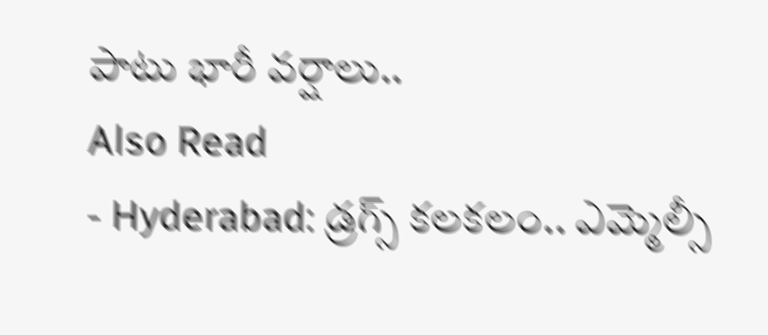పాటు భారీ వర్షాలు..
Also Read
- Hyderabad: డ్రగ్స్ కలకలం.. ఎమ్మెల్సీ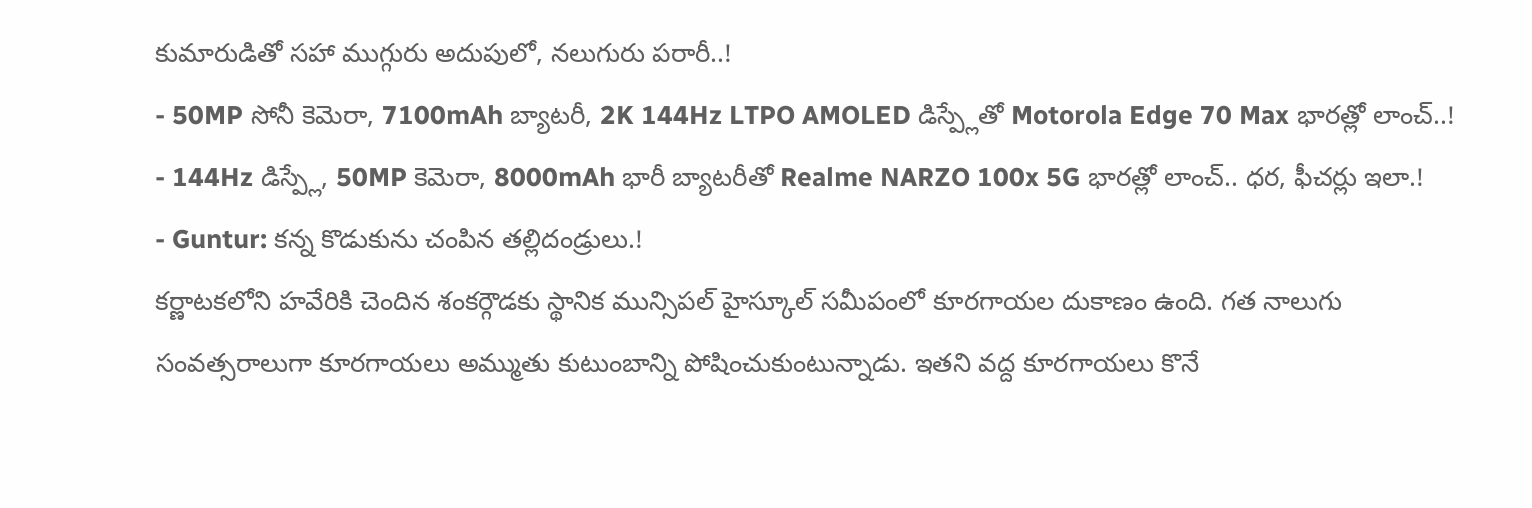కుమారుడితో సహా ముగ్గురు అదుపులో, నలుగురు పరారీ..!
- 50MP సోనీ కెమెరా, 7100mAh బ్యాటరీ, 2K 144Hz LTPO AMOLED డిస్ప్లేతో Motorola Edge 70 Max భారత్లో లాంచ్..!
- 144Hz డిస్ప్లే, 50MP కెమెరా, 8000mAh భారీ బ్యాటరీతో Realme NARZO 100x 5G భారత్లో లాంచ్.. ధర, ఫీచర్లు ఇలా.!
- Guntur: కన్న కొడుకును చంపిన తల్లిదండ్రులు.!
కర్ణాటకలోని హవేరికి చెందిన శంకర్గౌడకు స్థానిక మున్సిపల్ హైస్కూల్ సమీపంలో కూరగాయల దుకాణం ఉంది. గత నాలుగు సంవత్సరాలుగా కూరగాయలు అమ్ముతు కుటుంబాన్ని పోషించుకుంటున్నాడు. ఇతని వద్ద కూరగాయలు కొనే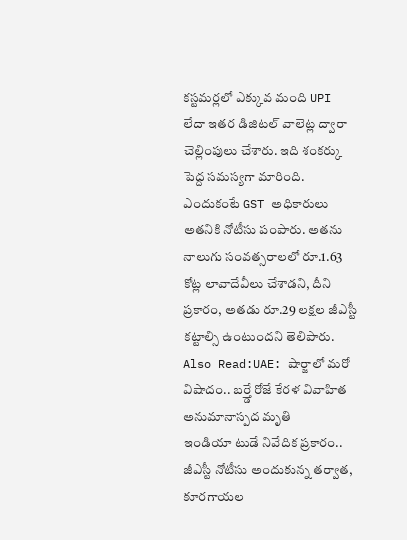కస్టమర్లలో ఎక్కువ మంది UPI లేదా ఇతర డిజిటల్ వాలెట్ల ద్వారా చెల్లింపులు చేశారు. ఇది శంకర్కు పెద్ద సమస్యగా మారింది. ఎందుకంటే GST అధికారులు అతనికి నోటీసు పంపారు. అతను నాలుగు సంవత్సరాలలో రూ.1.63 కోట్ల లావాదేవీలు చేశాడని, దీని ప్రకారం, అతడు రూ.29 లక్షల జీఎస్టీ కట్టాల్సి ఉంటుందని తెలిపారు.
Also Read:UAE: షార్జాలో మరో విషాదం.. బర్త్డే రోజే కేరళ వివాహిత అనుమానాస్పద మృతి
ఇండియా టుడే నివేదిక ప్రకారం.. జీఎస్టీ నోటీసు అందుకున్న తర్వాత, కూరగాయల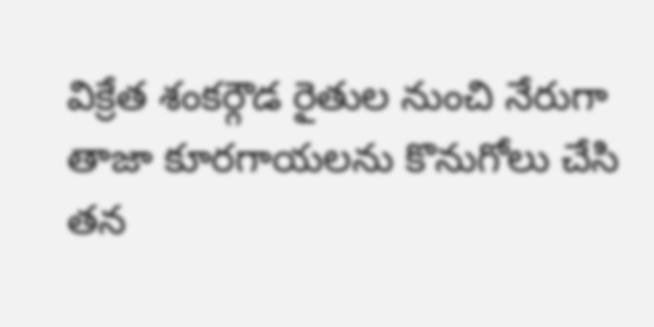విక్రేత శంకర్గౌడ రైతుల నుంచి నేరుగా తాజా కూరగాయలను కొనుగోలు చేసి తన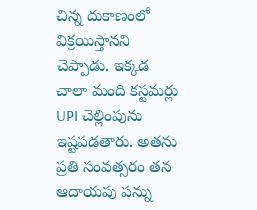చిన్న దుకాణంలో విక్రయిస్తానని చెప్పాడు. ఇక్కడ చాలా మంది కస్టమర్లు UPI చెల్లింపును ఇష్టపడతారు. అతను ప్రతి సంవత్సరం తన ఆదాయపు పన్ను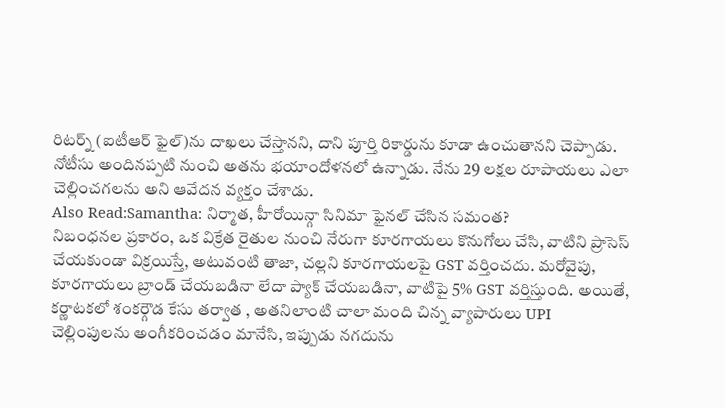రిటర్న్ (ఐటీఆర్ ఫైల్)ను దాఖలు చేస్తానని, దాని పూర్తి రికార్డును కూడా ఉంచుతానని చెప్పాడు. నోటీసు అందినప్పటి నుంచి అతను భయాందోళనలో ఉన్నాడు. నేను 29 లక్షల రూపాయలు ఎలా చెల్లించగలను అని ఆవేదన వ్యక్తం చేశాడు.
Also Read:Samantha: నిర్మాత, హీరోయిన్గా సినిమా ఫైనల్ చేసిన సమంత?
నిబంధనల ప్రకారం, ఒక విక్రేత రైతుల నుంచి నేరుగా కూరగాయలు కొనుగోలు చేసి, వాటిని ప్రాసెస్ చేయకుండా విక్రయిస్తే, అటువంటి తాజా, చల్లని కూరగాయలపై GST వర్తించదు. మరోవైపు, కూరగాయలు బ్రాండ్ చేయబడినా లేదా ప్యాక్ చేయబడినా, వాటిపై 5% GST వర్తిస్తుంది. అయితే, కర్ణాటకలో శంకర్గౌడ కేసు తర్వాత , అతనిలాంటి చాలా మంది చిన్న వ్యాపారులు UPI చెల్లింపులను అంగీకరించడం మానేసి, ఇప్పుడు నగదును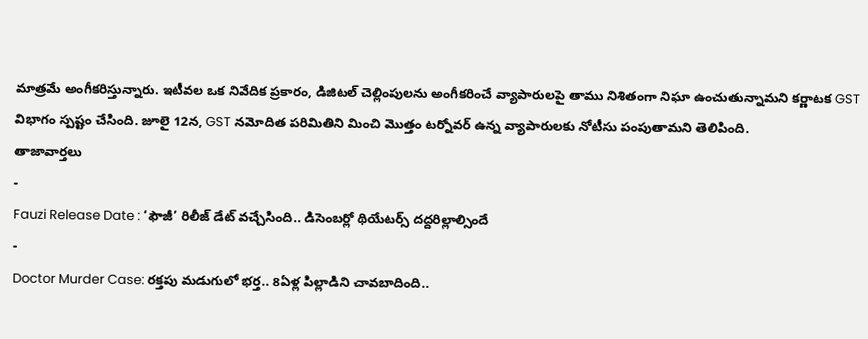మాత్రమే అంగీకరిస్తున్నారు. ఇటీవల ఒక నివేదిక ప్రకారం, డిజిటల్ చెల్లింపులను అంగీకరించే వ్యాపారులపై తాము నిశితంగా నిఘా ఉంచుతున్నామని కర్ణాటక GST విభాగం స్పష్టం చేసింది. జూలై 12న, GST నమోదిత పరిమితిని మించి మొత్తం టర్నోవర్ ఉన్న వ్యాపారులకు నోటీసు పంపుతామని తెలిపింది.
తాజావార్తలు
-
Fauzi Release Date : ‘ఫౌజీ’ రిలీజ్ డేట్ వచ్చేసింది.. డిసెంబర్లో థియేటర్స్ దద్దరిల్లాల్సిందే
-
Doctor Murder Case: రక్తపు మడుగులో భర్త.. 8ఏళ్ల పిల్లాడిని చావబాదింది..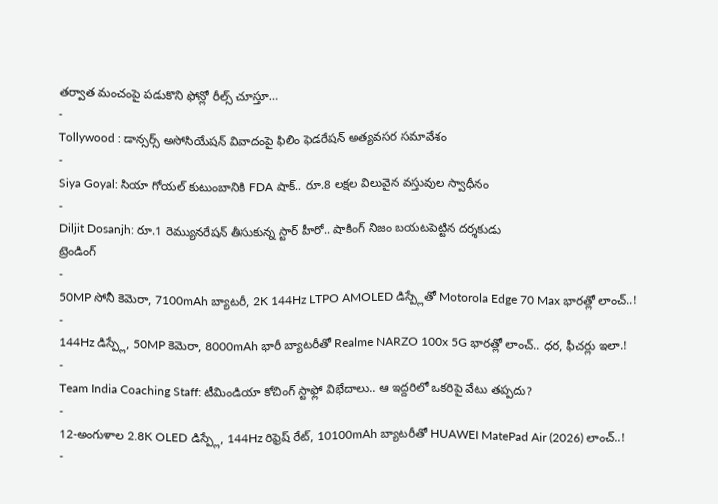తర్వాత మంచంపై పడుకొని ఫోన్లో రీల్స్ చూస్తూ…
-
Tollywood : డాన్సర్స్ అసోసియేషన్ వివాదంపై ఫిలిం ఫెడరేషన్ అత్యవసర సమావేశం
-
Siya Goyal: సియా గోయల్ కుటుంబానికి FDA షాక్.. రూ.8 లక్షల విలువైన వస్తువుల స్వాధీనం
-
Diljit Dosanjh: రూ.1 రెమ్యునరేషన్ తీసుకున్న స్టార్ హీరో.. షాకింగ్ నిజం బయటపెట్టిన దర్శకుడు
ట్రెండింగ్
-
50MP సోనీ కెమెరా, 7100mAh బ్యాటరీ, 2K 144Hz LTPO AMOLED డిస్ప్లేతో Motorola Edge 70 Max భారత్లో లాంచ్..!
-
144Hz డిస్ప్లే, 50MP కెమెరా, 8000mAh భారీ బ్యాటరీతో Realme NARZO 100x 5G భారత్లో లాంచ్.. ధర, ఫీచర్లు ఇలా.!
-
Team India Coaching Staff: టీమిండియా కోచింగ్ స్టాఫ్లో విభేదాలు.. ఆ ఇద్దరిలో ఒకరిపై వేటు తప్పదు?
-
12-అంగుళాల 2.8K OLED డిస్ప్లే, 144Hz రిఫ్రెష్ రేట్, 10100mAh బ్యాటరీతో HUAWEI MatePad Air (2026) లాంచ్..!
-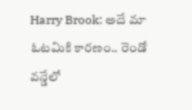Harry Brook: అదే మా ఓటమికి కారణం.. రెండో వన్డేలో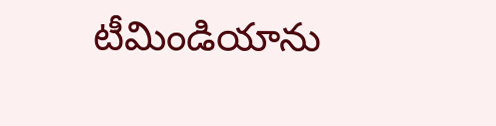టీమిండియాను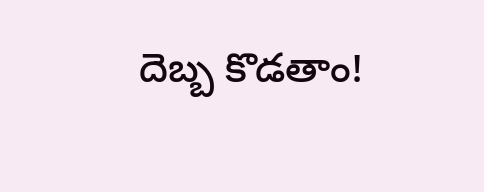దెబ్బ కొడతాం!